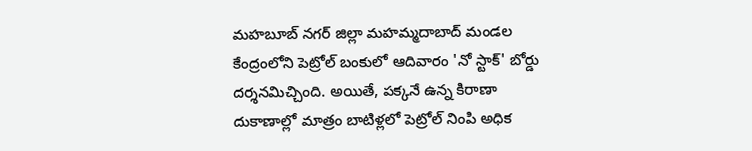మహబూబ్ నగర్ జిల్లా మహమ్మదాబాద్ మండల కేంద్రంలోని పెట్రోల్ బంకులో ఆదివారం 'నో స్టాక్' బోర్డు దర్శనమిచ్చింది. అయితే, పక్కనే ఉన్న కిరాణా దుకాణాల్లో మాత్రం బాటిళ్లలో పెట్రోల్ నింపి అధిక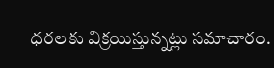ధరలకు విక్రయిస్తున్నట్లు సమాచారం.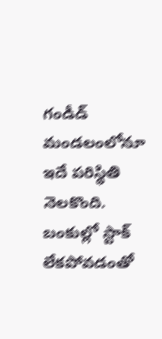గండీడ్ మండలంలోనూ ఇదే పరిస్థితి నెలకొంది. బంకుల్లో స్టాక్ లేకపోవడంతో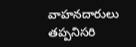వాహనదారులు తప్పనిసరి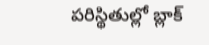పరిస్థితుల్లో బ్లాక్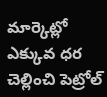మార్కెట్లో ఎక్కువ ధర చెల్లించి పెట్రోల్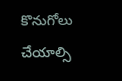కొనుగోలు చేయాల్సి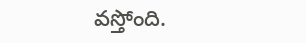వస్తోంది.